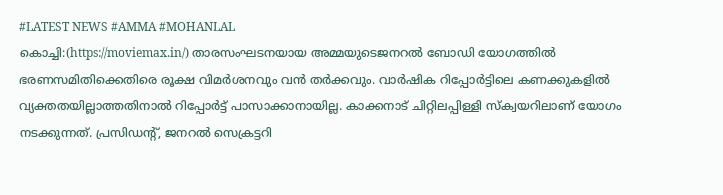#LATEST NEWS #AMMA #MOHANLAL
കൊച്ചി:(https://moviemax.in/) താരസംഘടനയായ അമ്മയുടെജനറൽ ബോഡി യോഗത്തിൽ ഭരണസമിതിക്കെതിരെ രൂക്ഷ വിമർശനവും വൻ തർക്കവും. വാർഷിക റിപ്പോർട്ടിലെ കണക്കുകളിൽ വ്യക്തതയില്ലാത്തതിനാൽ റിപ്പോർട്ട് പാസാക്കാനായില്ല. കാക്കനാട് ചിറ്റിലപ്പിള്ളി സ്ക്വയറിലാണ് യോഗം നടക്കുന്നത്. പ്രസിഡന്റ്, ജനറൽ സെക്രട്ടറി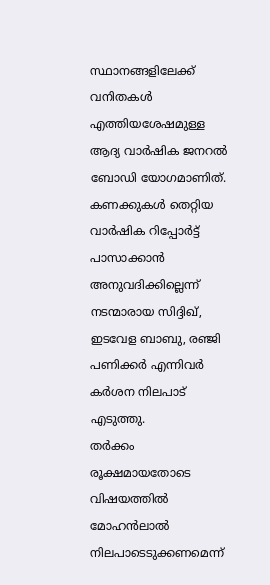സ്ഥാനങ്ങളിലേക്ക് വനിതകൾ എത്തിയശേഷമുള്ള ആദ്യ വാർഷിക ജനറൽ ബോഡി യോഗമാണിത്.
കണക്കുകൾ തെറ്റിയ വാർഷിക റിപ്പോർട്ട് പാസാക്കാൻ അനുവദിക്കില്ലെന്ന് നടന്മാരായ സിദ്ദിഖ്, ഇടവേള ബാബു, രഞ്ജി പണിക്കർ എന്നിവർ കർശന നിലപാട് എടുത്തു.
തർക്കം രൂക്ഷമായതോടെ വിഷയത്തിൽ മോഹൻലാൽ നിലപാടെടുക്കണമെന്ന്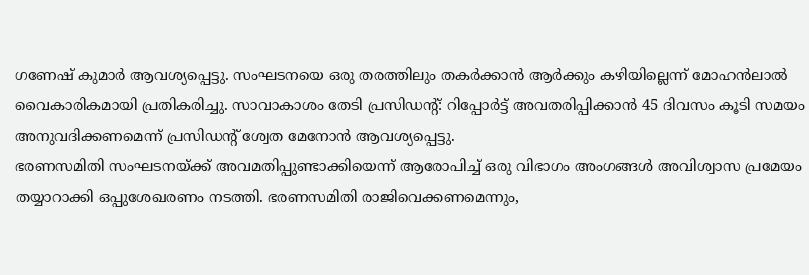ഗണേഷ് കുമാർ ആവശ്യപ്പെട്ടു. സംഘടനയെ ഒരു തരത്തിലും തകർക്കാൻ ആർക്കും കഴിയില്ലെന്ന് മോഹൻലാൽ വൈകാരികമായി പ്രതികരിച്ചു. സാവാകാശം തേടി പ്രസിഡന്റ്: റിപ്പോർട്ട് അവതരിപ്പിക്കാൻ 45 ദിവസം കൂടി സമയം അനുവദിക്കണമെന്ന് പ്രസിഡന്റ് ശ്വേത മേനോൻ ആവശ്യപ്പെട്ടു.
ഭരണസമിതി സംഘടനയ്ക്ക് അവമതിപ്പുണ്ടാക്കിയെന്ന് ആരോപിച്ച് ഒരു വിഭാഗം അംഗങ്ങൾ അവിശ്വാസ പ്രമേയം തയ്യാറാക്കി ഒപ്പുശേഖരണം നടത്തി. ഭരണസമിതി രാജിവെക്കണമെന്നും,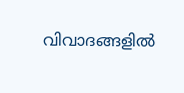വിവാദങ്ങളിൽ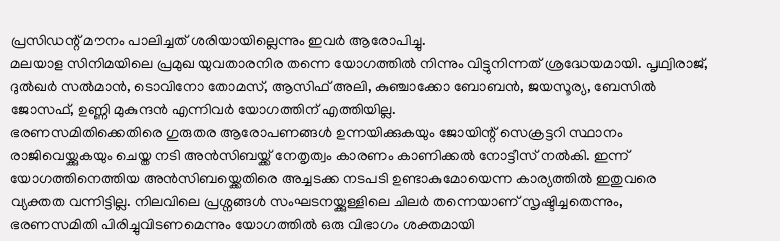പ്രസിഡന്റ് മൗനം പാലിച്ചത് ശരിയായില്ലെന്നും ഇവർ ആരോപിച്ചു.
മലയാള സിനിമയിലെ പ്രമുഖ യുവതാരനിര തന്നെ യോഗത്തിൽ നിന്നും വിട്ടുനിന്നത് ശ്രദ്ധേയമായി. പൃഥ്വിരാജ്, ദുൽഖർ സൽമാൻ, ടൊവിനോ തോമസ്, ആസിഫ് അലി, കുഞ്ചാക്കോ ബോബൻ, ജയസൂര്യ, ബേസിൽ ജോസഫ്, ഉണ്ണി മുകുന്ദൻ എന്നിവർ യോഗത്തിന് എത്തിയില്ല.
ഭരണസമിതിക്കെതിരെ ഗുരുതര ആരോപണങ്ങൾ ഉന്നയിക്കുകയും ജോയിന്റ് സെക്രട്ടറി സ്ഥാനം രാജിവെയ്ക്കുകയും ചെയ്ത നടി അൻസിബയ്ക്ക് നേതൃത്വം കാരണം കാണിക്കൽ നോട്ടീസ് നൽകി. ഇന്ന് യോഗത്തിനെത്തിയ അൻസിബയ്ക്കെതിരെ അച്ചടക്ക നടപടി ഉണ്ടാകുമോയെന്ന കാര്യത്തിൽ ഇതുവരെ വ്യക്തത വന്നിട്ടില്ല. നിലവിലെ പ്രശ്നങ്ങൾ സംഘടനയ്ക്കുള്ളിലെ ചിലർ തന്നെയാണ് സൃഷ്ടിച്ചതെന്നും, ഭരണസമിതി പിരിച്ചുവിടണമെന്നും യോഗത്തിൽ ഒരു വിഭാഗം ശക്തമായി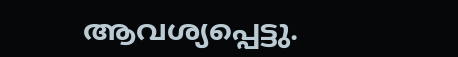ആവശ്യപ്പെട്ടു.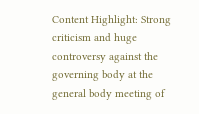Content Highlight: Strong criticism and huge controversy against the governing body at the general body meeting of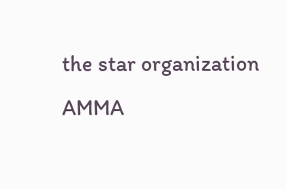the star organization AMMA